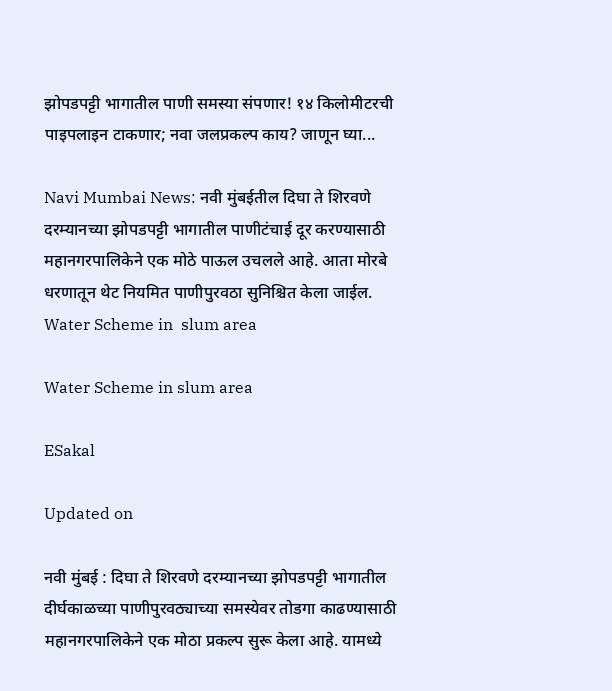झोपडपट्टी भागातील पाणी समस्या संपणार! १४ किलोमीटरची पाइपलाइन टाकणार; नवा जलप्रकल्प काय? जाणून घ्या...

Navi Mumbai News: नवी मुंबईतील दिघा ते शिरवणे दरम्यानच्या झोपडपट्टी भागातील पाणीटंचाई दूर करण्यासाठी महानगरपालिकेने एक मोठे पाऊल उचलले आहे. आता मोरबे धरणातून थेट नियमित पाणीपुरवठा सुनिश्चित केला जाईल.
Water Scheme in  slum area

Water Scheme in slum area

ESakal

Updated on

नवी मुंबई : दिघा ते शिरवणे दरम्यानच्या झोपडपट्टी भागातील दीर्घकाळच्या पाणीपुरवठ्याच्या समस्येवर तोडगा काढण्यासाठी महानगरपालिकेने एक मोठा प्रकल्प सुरू केला आहे. यामध्ये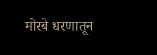मोरबे धरणातून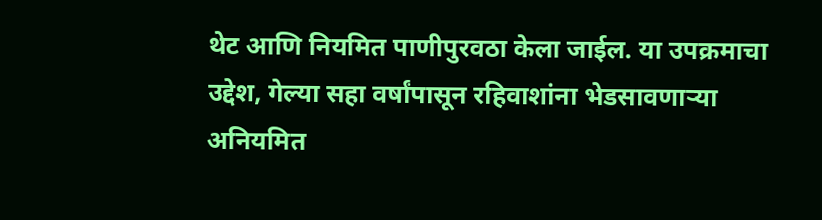थेट आणि नियमित पाणीपुरवठा केला जाईल. या उपक्रमाचा उद्देश, गेल्या सहा वर्षांपासून रहिवाशांना भेडसावणाऱ्या अनियमित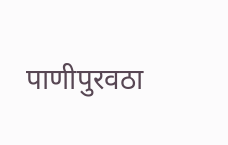पाणीपुरवठा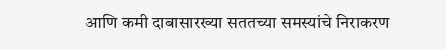आणि कमी दाबासारख्या सततच्या समस्यांचे निराकरण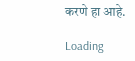करणे हा आहे.

Loading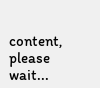content, please wait...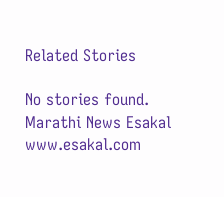Related Stories

No stories found.
Marathi News Esakal
www.esakal.com